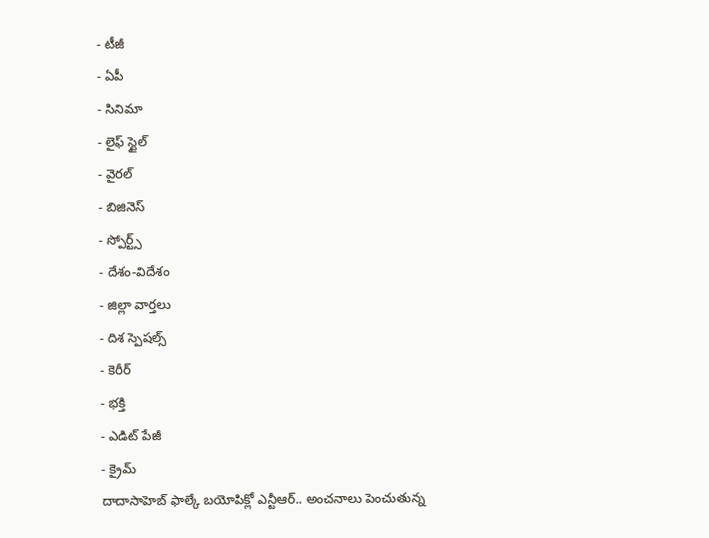- టీజీ
- ఏపీ
- సినిమా
- లైఫ్ స్టైల్
- వైరల్
- బిజినెస్
- స్పోర్ట్స్
- దేశం-విదేశం
- జిల్లా వార్తలు
- దిశ స్పెషల్స్
- కెరీర్
- భక్తి
- ఎడిట్ పేజీ
- క్రైమ్
దాదాసాహెబ్ ఫాల్కే బయోపిక్లో ఎన్టీఆర్.. అంచనాలు పెంచుతున్న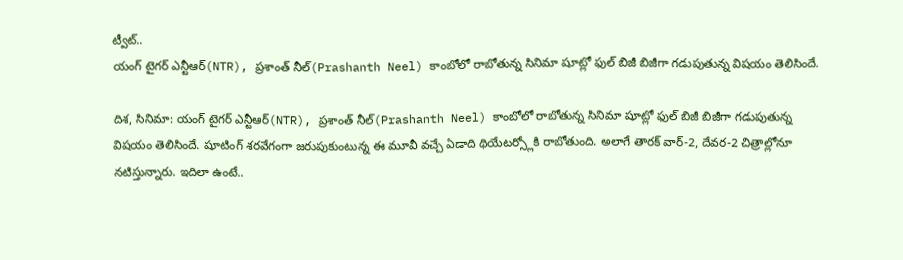ట్వీట్..
యంగ్ టైగర్ ఎన్టీఆర్(NTR), ప్రశాంత్ నీల్(Prashanth Neel) కాంబోలో రాబోతున్న సినిమా షూట్లో ఫుల్ బిజీ బిజీగా గడుపుతున్న విషయం తెలిసిందే.

దిశ, సినిమా: యంగ్ టైగర్ ఎన్టీఆర్(NTR), ప్రశాంత్ నీల్(Prashanth Neel) కాంబోలో రాబోతున్న సినిమా షూట్లో ఫుల్ బిజీ బిజీగా గడుపుతున్న విషయం తెలిసిందే. షూటింగ్ శరవేగంగా జరుపుకుంటున్న ఈ మూవీ వచ్చే ఏడాది థియేటర్స్లోకి రాబోతుంది. అలాగే తారక్ వార్-2, దేవర-2 చిత్రాల్లోనూ నటిస్తున్నారు. ఇదిలా ఉంటే..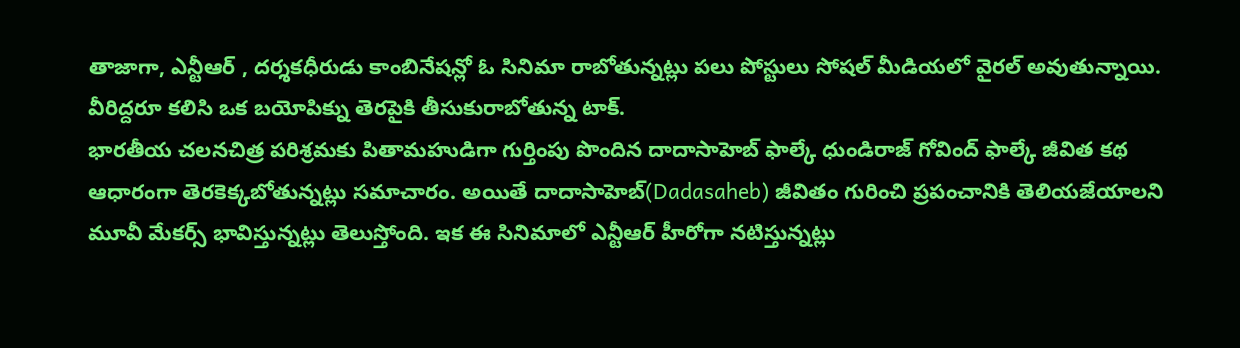తాజాగా, ఎన్టీఆర్ , దర్శకధీరుడు కాంబినేషన్లో ఓ సినిమా రాబోతున్నట్లు పలు పోస్టులు సోషల్ మీడియలో వైరల్ అవుతున్నాయి. వీరిద్దరూ కలిసి ఒక బయోపిక్ను తెరపైకి తీసుకురాబోతున్న టాక్.
భారతీయ చలనచిత్ర పరిశ్రమకు పితామహుడిగా గుర్తింపు పొందిన దాదాసాహెబ్ ఫాల్కే ధుండిరాజ్ గోవింద్ ఫాల్కే జీవిత కథ ఆధారంగా తెరకెక్కబోతున్నట్లు సమాచారం. అయితే దాదాసాహెబ్(Dadasaheb) జీవితం గురించి ప్రపంచానికి తెలియజేయాలని మూవీ మేకర్స్ భావిస్తున్నట్లు తెలుస్తోంది. ఇక ఈ సినిమాలో ఎన్టీఆర్ హీరోగా నటిస్తున్నట్లు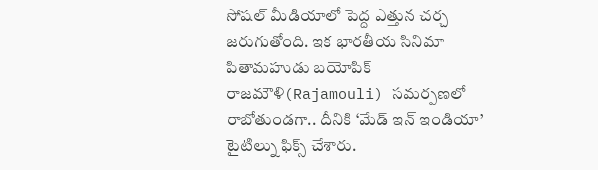సోషల్ మీడియాలో పెద్ద ఎత్తున చర్చ జరుగుతోంది. ఇక భారతీయ సినిమా పితామహుడు బయోపిక్ రాజమౌళి(Rajamouli) సమర్పణలో రాబోతుండగా.. దీనికి ‘మేడ్ ఇన్ ఇండియా’ టైటిల్ను ఫిక్స్ చేశారు.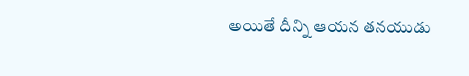అయితే దీన్ని ఆయన తనయుడు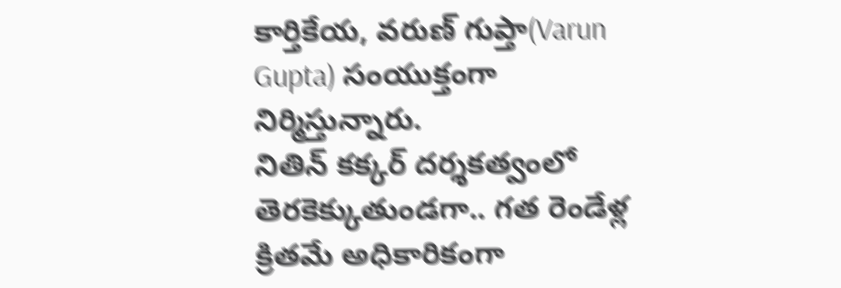కార్తికేయ, వరుణ్ గుప్తా(Varun Gupta) సంయుక్తంగా నిర్మిస్తున్నారు.
నితిన్ కక్కర్ దర్శకత్వంలో తెరకెక్కుతుండగా.. గత రెండేళ్ల క్రితమే అధికారికంగా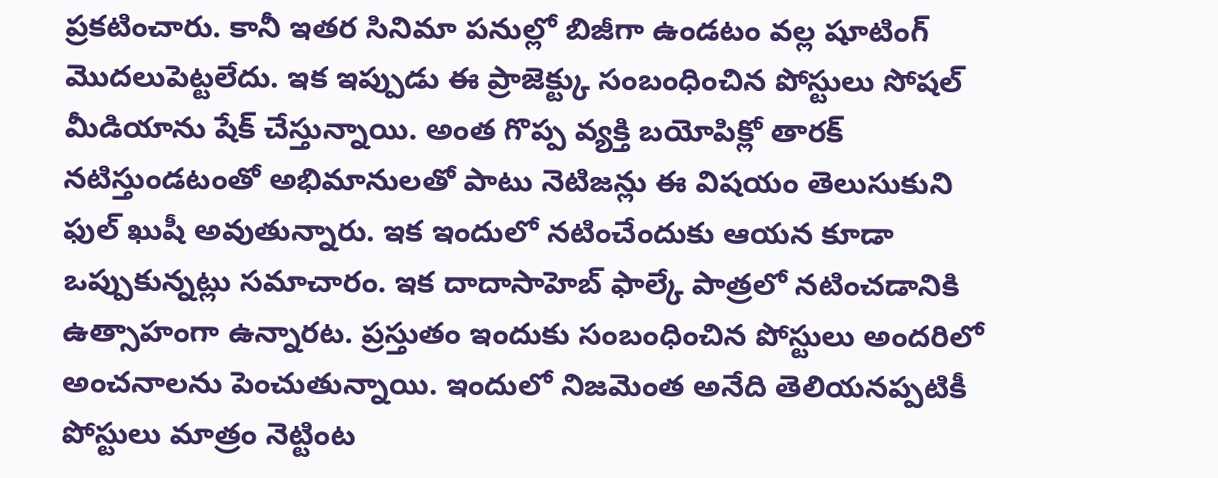ప్రకటించారు. కానీ ఇతర సినిమా పనుల్లో బిజీగా ఉండటం వల్ల షూటింగ్ మొదలుపెట్టలేదు. ఇక ఇప్పుడు ఈ ప్రాజెక్ట్కు సంబంధించిన పోస్టులు సోషల్ మీడియాను షేక్ చేస్తున్నాయి. అంత గొప్ప వ్యక్తి బయోపిక్లో తారక్ నటిస్తుండటంతో అభిమానులతో పాటు నెటిజన్లు ఈ విషయం తెలుసుకుని ఫుల్ ఖుషీ అవుతున్నారు. ఇక ఇందులో నటించేందుకు ఆయన కూడా ఒప్పుకున్నట్లు సమాచారం. ఇక దాదాసాహెబ్ ఫాల్కే పాత్రలో నటించడానికి ఉత్సాహంగా ఉన్నారట. ప్రస్తుతం ఇందుకు సంబంధించిన పోస్టులు అందరిలో అంచనాలను పెంచుతున్నాయి. ఇందులో నిజమెంత అనేది తెలియనప్పటికీ పోస్టులు మాత్రం నెట్టింట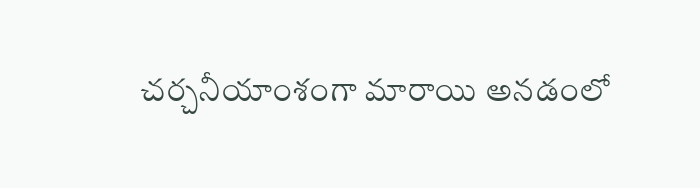చర్చనీయాంశంగా మారాయి అనడంలో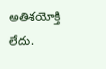అతిశయోక్తి లేదు.